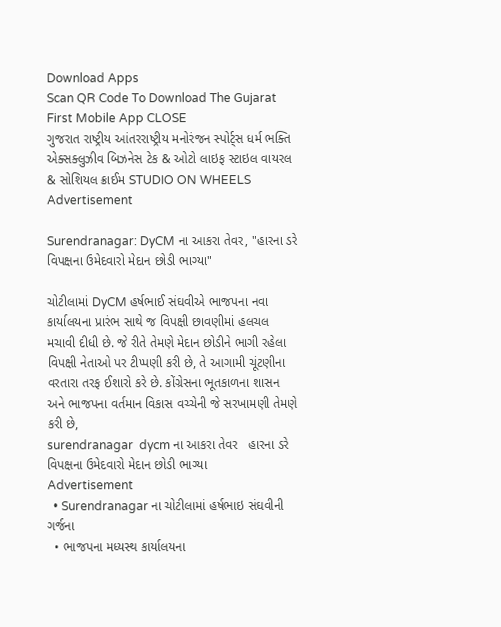Download Apps
Scan QR Code To Download The Gujarat First Mobile App CLOSE
ગુજરાત રાષ્ટ્રીય આંતરરાષ્ટ્રીય મનોરંજન સ્પોર્ટ્સ ધર્મ ભક્તિ એક્સક્લુઝીવ બિઝનેસ ટેક & ઓટો લાઇફ સ્ટાઇલ વાયરલ & સોશિયલ ક્રાઈમ STUDIO ON WHEELS
Advertisement

Surendranagar: DyCM ના આકરા તેવર, "હારના ડરે વિપક્ષના ઉમેદવારો મેદાન છોડી ભાગ્યા"

ચોટીલામાં DyCM હર્ષભાઈ સંઘવીએ ભાજપના નવા કાર્યાલયના પ્રારંભ સાથે જ વિપક્ષી છાવણીમાં હલચલ મચાવી દીધી છે. જે રીતે તેમણે મેદાન છોડીને ભાગી રહેલા વિપક્ષી નેતાઓ પર ટીપ્પણી કરી છે, તે આગામી ચૂંટણીના વરતારા તરફ ઈશારો કરે છે. કોંગ્રેસના ભૂતકાળના શાસન અને ભાજપના વર્તમાન વિકાસ વચ્ચેની જે સરખામણી તેમણે કરી છે,
surendranagar  dycm ના આકરા તેવર   હારના ડરે વિપક્ષના ઉમેદવારો મેદાન છોડી ભાગ્યા
Advertisement
  • Surendranagar ના ચોટીલામાં હર્ષભાઇ સંઘવીની ગર્જના
  • ભાજપના મધ્યસ્થ કાર્યાલયના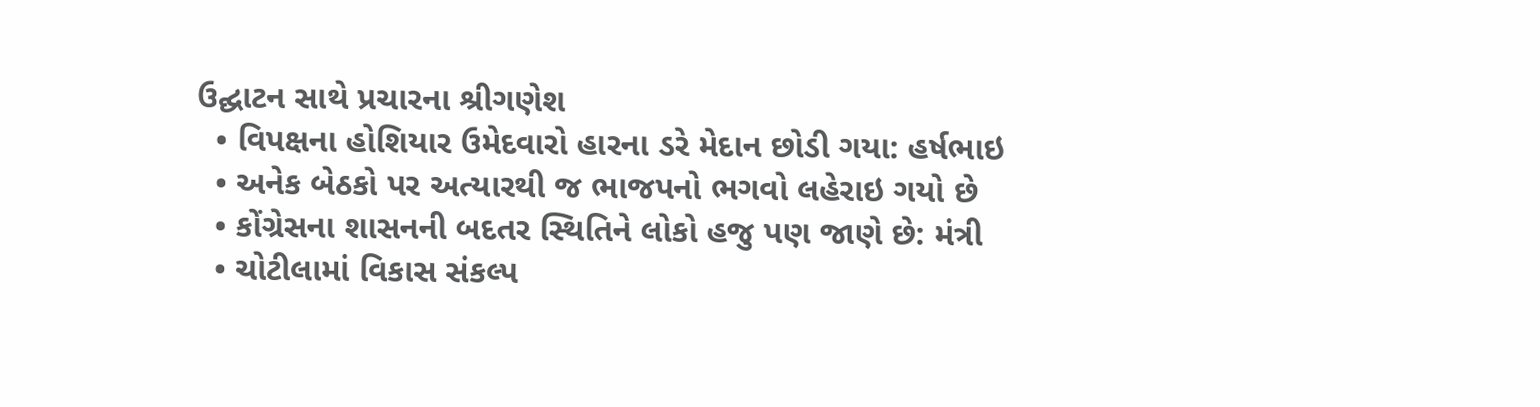ઉદ્ઘાટન સાથે પ્રચારના શ્રીગણેશ
  • વિપક્ષના હોશિયાર ઉમેદવારો હારના ડરે મેદાન છોડી ગયા: હર્ષભાઇ
  • અનેક બેઠકો પર અત્યારથી જ ભાજપનો ભગવો લહેરાઇ ગયો છે
  • કોંગ્રેસના શાસનની બદતર સ્થિતિને લોકો હજુ પણ જાણે છે: મંત્રી
  • ચોટીલામાં વિકાસ સંકલ્પ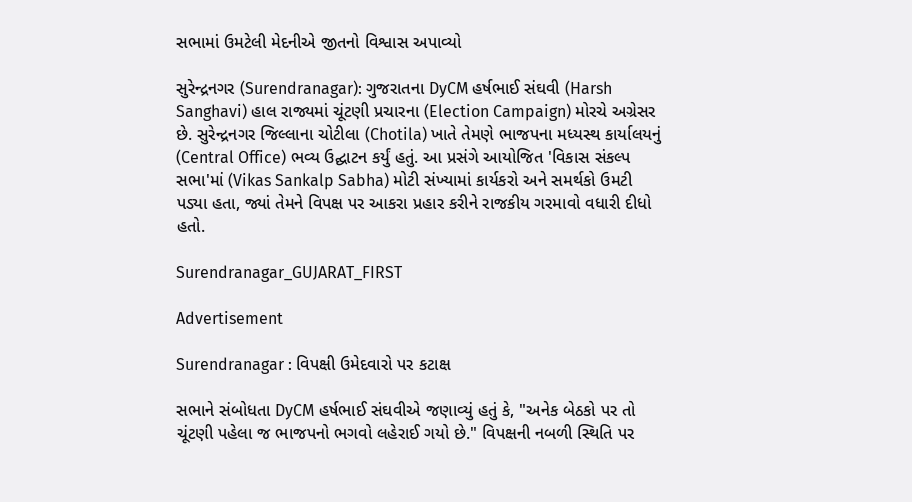સભામાં ઉમટેલી મેદનીએ જીતનો વિશ્વાસ અપાવ્યો

સુરેન્દ્રનગર (Surendranagar): ગુજરાતના DyCM હર્ષભાઈ સંઘવી (Harsh Sanghavi) હાલ રાજ્યમાં ચૂંટણી પ્રચારના (Election Campaign) મોરચે અગ્રેસર છે. સુરેન્દ્રનગર જિલ્લાના ચોટીલા (Chotila) ખાતે તેમણે ભાજપના મધ્યસ્થ કાર્યાલયનું (Central Office) ભવ્ય ઉદ્ઘાટન કર્યું હતું. આ પ્રસંગે આયોજિત 'વિકાસ સંકલ્પ સભા'માં (Vikas Sankalp Sabha) મોટી સંખ્યામાં કાર્યકરો અને સમર્થકો ઉમટી પડ્યા હતા, જ્યાં તેમને વિપક્ષ પર આકરા પ્રહાર કરીને રાજકીય ગરમાવો વધારી દીધો હતો.

Surendranagar_GUJARAT_FIRST

Advertisement

Surendranagar : વિપક્ષી ઉમેદવારો પર કટાક્ષ

સભાને સંબોધતા DyCM હર્ષભાઈ સંઘવીએ જણાવ્યું હતું કે, "અનેક બેઠકો પર તો ચૂંટણી પહેલા જ ભાજપનો ભગવો લહેરાઈ ગયો છે." વિપક્ષની નબળી સ્થિતિ પર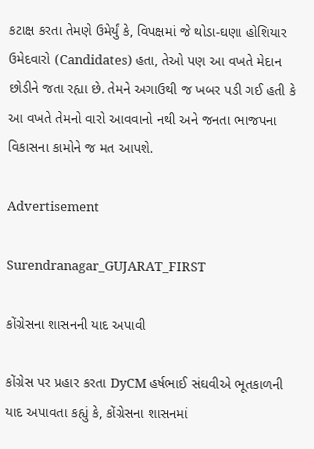કટાક્ષ કરતા તેમણે ઉમેર્યું કે, વિપક્ષમાં જે થોડા-ઘણા હોશિયાર ઉમેદવારો (Candidates) હતા, તેઓ પણ આ વખતે મેદાન છોડીને જતા રહ્યા છે. તેમને અગાઉથી જ ખબર પડી ગઈ હતી કે આ વખતે તેમનો વારો આવવાનો નથી અને જનતા ભાજપના વિકાસના કામોને જ મત આપશે.

Advertisement

Surendranagar_GUJARAT_FIRST

કોંગ્રેસના શાસનની યાદ અપાવી

કોંગ્રેસ પર પ્રહાર કરતા DyCM હર્ષભાઈ સંઘવીએ ભૂતકાળની યાદ અપાવતા કહ્યું કે, કોંગ્રેસના શાસનમાં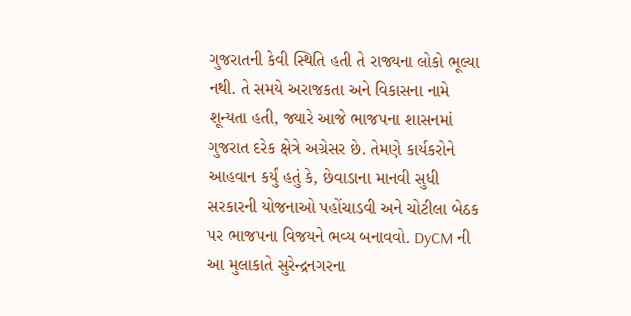ગુજરાતની કેવી સ્થિતિ હતી તે રાજ્યના લોકો ભૂલ્યા નથી. તે સમયે અરાજકતા અને વિકાસના નામે શૂન્યતા હતી, જ્યારે આજે ભાજપના શાસનમાં ગુજરાત દરેક ક્ષેત્રે અગ્રેસર છે. તેમણે કાર્યકરોને આહવાન કર્યું હતું કે, છેવાડાના માનવી સુધી સરકારની યોજનાઓ પહોંચાડવી અને ચોટીલા બેઠક પર ભાજપના વિજયને ભવ્ય બનાવવો. DyCM ની આ મુલાકાતે સુરેન્દ્રનગરના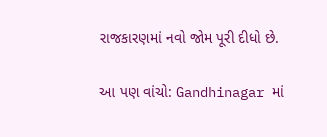રાજકારણમાં નવો જોમ પૂરી દીધો છે.

આ પણ વાંચો: Gandhinagar માં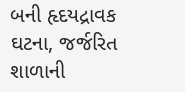બની હૃદયદ્રાવક ઘટના, જર્જરિત શાળાની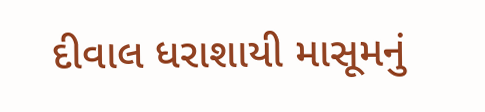દીવાલ ધરાશાયી માસૂમનું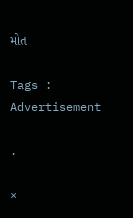મોત

Tags :
Advertisement

.

×